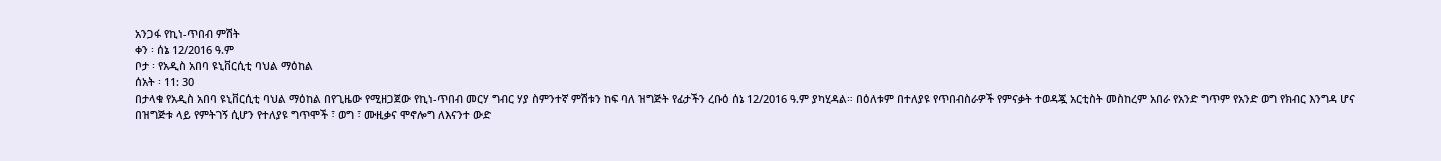አንጋፋ የኪነ-ጥበብ ምሽት
ቀን ፡ ሰኔ 12/2016 ዓ.ም
ቦታ ፡ የአዲስ አበባ ዩኒቨርሲቲ ባህል ማዕከል
ሰአት ፡ 11: 30
በታላቁ የአዲስ አበባ ዩኒቨርሲቲ ባህል ማዕከል በየጊዜው የሚዘጋጀው የኪነ-ጥበብ መርሃ ግብር ሃያ ስምንተኛ ምሽቱን ከፍ ባለ ዝግጅት የፊታችን ረቡዕ ሰኔ 12/2016 ዓ.ም ያካሂዳል። በዕለቱም በተለያዩ የጥበብስራዎች የምናቃት ተወዳጇ አርቲስት መስከረም አበራ የአንድ ግጥም የአንድ ወግ የክብር እንግዳ ሆና በዝግጅቱ ላይ የምትገኝ ሲሆን የተለያዩ ግጥሞች ፣ ወግ ፣ ሙዚቃና ሞኖሎግ ለእናንተ ውድ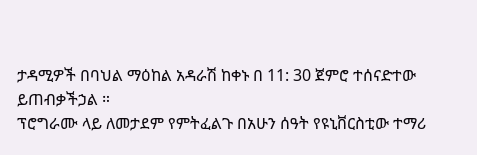ታዳሚዎች በባህል ማዕከል አዳራሽ ከቀኑ በ 11: 30 ጀምሮ ተሰናድተው ይጠብቃችኃል ።
ፕሮግራሙ ላይ ለመታደም የምትፈልጉ በአሁን ሰዓት የዩኒቨርስቲው ተማሪ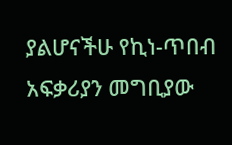ያልሆናችሁ የኪነ-ጥበብ አፍቃሪያን መግቢያው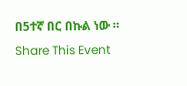በ5ተኛ በር በኩል ነው ።
Share This Event